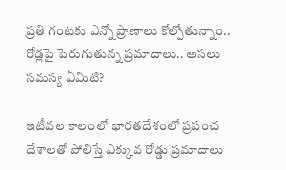ప్రతి గంటకు ఎన్నో ప్రాణాలు కోల్పోతున్నాం.. రోడ్లపై పెరుగుతున్న ప్రమాదాలు.. అసలు సమస్య ఏమిటి?

ఇటీవల కాలంలో భారతదేశంలో ప్రపంచ దేశాలతో పోలిస్తే ఎక్కువ రోడ్డు ప్రమాదాలు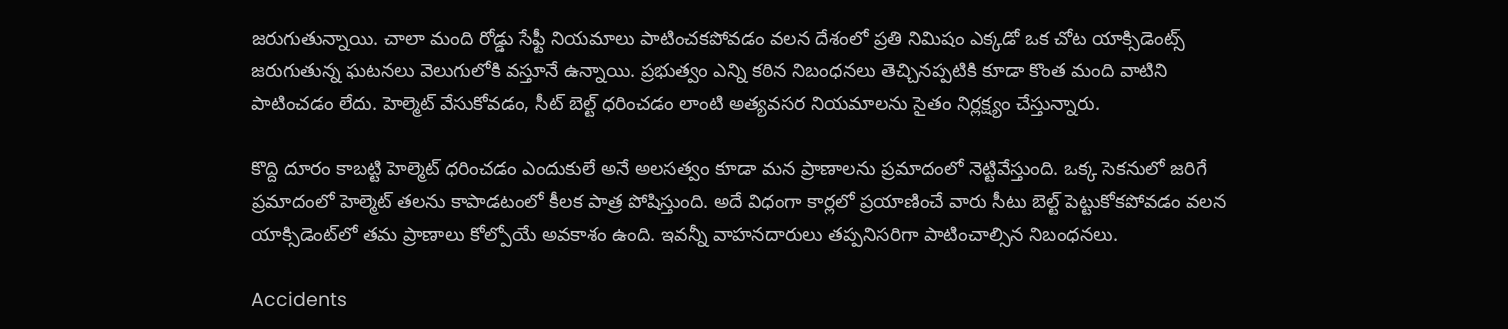జరుగుతున్నాయి. చాలా మంది రోడ్డు సేఫ్టీ నియమాలు పాటించకపోవడం వలన దేశంలో ప్రతి నిమిషం ఎక్కడో ఒక చోట యాక్సిడెంట్స్ జరుగుతున్న ఘటనలు వెలుగులోకి వస్తూనే ఉన్నాయి. ప్రభుత్వం ఎన్ని కఠిన నిబంధనలు తెచ్చినప్పటికి కూడా కొంత మంది వాటిని పాటించడం లేదు. హెల్మెట్ వేసుకోవడం, సీట్ బెల్ట్ ధరించడం లాంటి అత్యవసర నియమాలను సైతం నిర్లక్ష్యం చేస్తున్నారు.

కొద్ది దూరం కాబట్టి హెల్మెట్ ధరించడం ఎందుకులే అనే అలసత్వం కూడా మన ప్రాణాలను ప్రమాదంలో నెట్టివేస్తుంది. ఒక్క సెకనులో జరిగే ప్రమాదంలో హెల్మెట్ తలను కాపాడటంలో కీలక పాత్ర పోషిస్తుంది. అదే విధంగా కార్లలో ప్రయాణించే వారు సీటు బెల్ట్ పెట్టుకోకపోవడం వలన యాక్సిడెంట్‌లో తమ ప్రాణాలు కోల్పోయే అవకాశం ఉంది. ఇవన్నీ వాహనదారులు తప్పనిసరిగా పాటించాల్సిన నిబంధనలు.

Accidents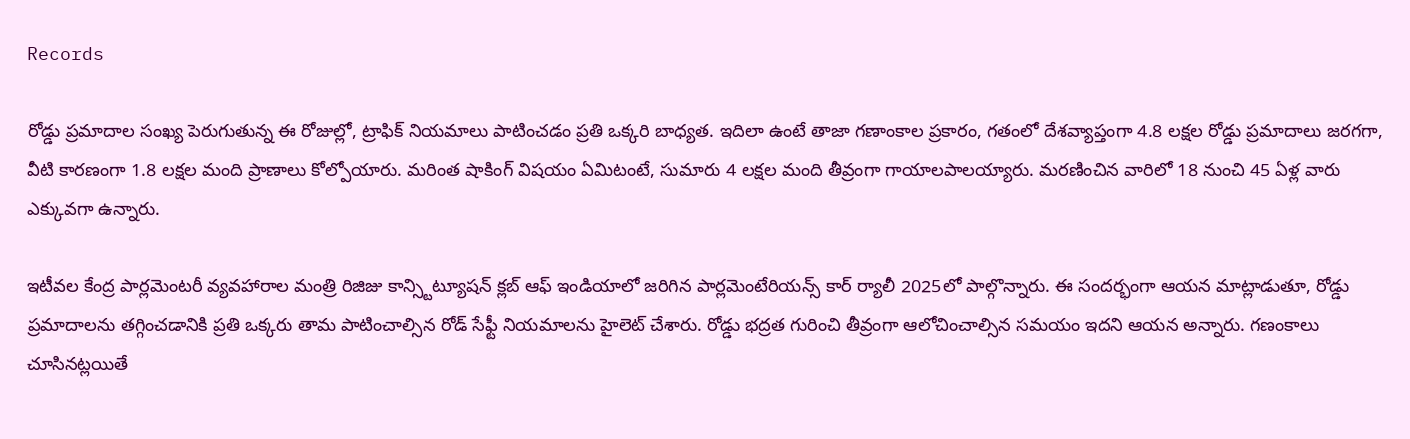Records

రోడ్డు ప్రమాదాల సంఖ్య పెరుగుతున్న ఈ రోజుల్లో, ట్రాఫిక్ నియమాలు పాటించడం ప్రతి ఒక్కరి బాధ్యత. ఇదిలా ఉంటే తాజా గణాంకాల ప్రకారం, గతంలో దేశవ్యాప్తంగా 4.8 లక్షల రోడ్డు ప్రమాదాలు జరగగా, వీటి కారణంగా 1.8 లక్షల మంది ప్రాణాలు కోల్పోయారు. మరింత షాకింగ్ విషయం ఏమిటంటే, సుమారు 4 లక్షల మంది తీవ్రంగా గాయాలపాలయ్యారు. మరణించిన వారిలో 18 నుంచి 45 ఏళ్ల వారు ఎక్కువగా ఉన్నారు.

ఇటీవల కేంద్ర పార్లమెంటరీ వ్యవహారాల మంత్రి రిజిజు కాన్స్టిట్యూషన్ క్లబ్ ఆఫ్ ఇండియాలో జరిగిన పార్లమెంటేరియన్స్ కార్ ర్యాలీ 2025లో పాల్గొన్నారు. ఈ సందర్భంగా ఆయన మాట్లాడుతూ, రోడ్డు ప్రమాదాలను తగ్గించడానికి ప్రతి ఒక్కరు తామ పాటించాల్సిన రోడ్ సేఫ్టీ నియమాలను హైలెట్ చేశారు. రోడ్డు భద్రత గురించి తీవ్రంగా ఆలోచించాల్సిన సమయం ఇదని ఆయన అన్నారు. గణంకాలు చూసినట్లయితే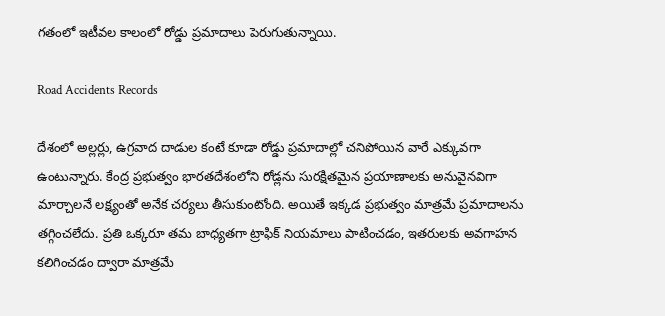గతంలో ఇటీవల కాలంలో రోడ్డు ప్రమాదాలు పెరుగుతున్నాయి.

Road Accidents Records

దేశంలో అల్లర్లు, ఉగ్రవాద దాడుల కంటే కూడా రోడ్డు ప్రమాదాల్లో చనిపోయిన వారే ఎక్కువగా ఉంటున్నారు. కేంద్ర ప్రభుత్వం భారతదేశంలోని రోడ్లను సురక్షితమైన ప్రయాణాలకు అనువైనవిగా మార్చాలనే లక్ష్యంతో అనేక చర్యలు తీసుకుంటోంది. అయితే ఇక్కడ ప్రభుత్వం మాత్రమే ప్రమాదాలను తగ్గించలేదు. ప్రతి ఒక్కరూ తమ బాధ్యతగా ట్రాఫిక్ నియమాలు పాటించడం, ఇతరులకు అవగాహన కలిగించడం ద్వారా మాత్రమే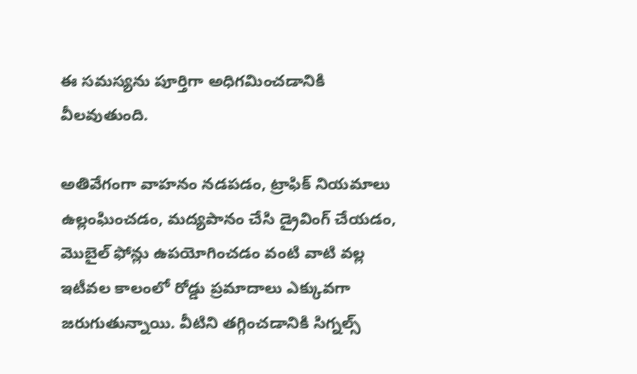ఈ సమస్యను పూర్తిగా అధిగమించడానికి వీలవుతుంది.

అతివేగంగా వాహనం నడపడం, ట్రాఫిక్ నియమాలు ఉల్లంఘించడం, మద్యపానం చేసి డ్రైవింగ్ చేయడం, మొబైల్ ఫోన్లు ఉపయోగించడం వంటి వాటి వల్ల ఇటీవల కాలంలో రోడ్డు ప్రమాదాలు ఎక్కువగా జరుగుతున్నాయి. వీటిని తగ్గించడానికి సిగ్నల్స్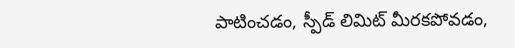పాటించడం, స్పీడ్ లిమిట్ మీరకపోవడం,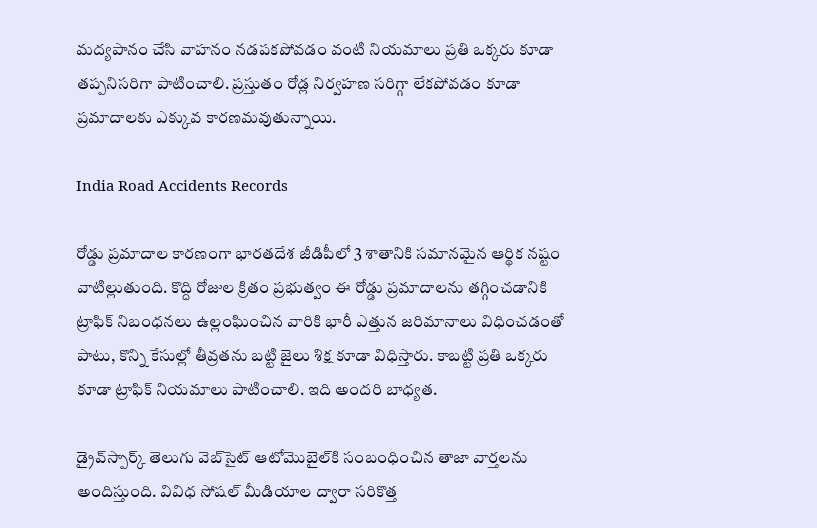మద్యపానం చేసి వాహనం నడపకపోవడం వంటి నియమాలు ప్రతి ఒక్కరు కూడా తప్పనిసరిగా పాటించాలి. ప్రస్తుతం రోడ్ల నిర్వహణ సరిగ్గా లేకపోవడం కూడా ప్రమాదాలకు ఎక్కువ కారణమవుతున్నాయి.

India Road Accidents Records

రోడ్డు ప్రమాదాల కారణంగా భారతదేశ జీడిపీలో 3 శాతానికి సమానమైన ఆర్థిక నష్టం వాటిల్లుతుంది. కొద్ది రోజుల క్రితం ప్రభుత్వం ఈ రోడ్డు ప్రమాదాలను తగ్గించడానికి ట్రాఫిక్ నిబంధనలు ఉల్లంఘించిన వారికి భారీ ఎత్తున జరిమానాలు విధించడంతో పాటు, కొన్ని కేసుల్లో తీవ్రతను బట్టి జైలు శిక్ష కూడా విధిస్తారు. కాబట్టి ప్రతి ఒక్కరు కూడా ట్రాఫిక్ నియమాలు పాటించాలి. ఇది అందరి బాధ్యత.

డ్రైవ్‌స్పార్క్‌ తెలుగు వెబ్‌సైట్ ఆటోమొబైల్‌కి సంబంధించిన తాజా వార్తలను అందిస్తుంది. వివిధ సోషల్ మీడియాల ద్వారా సరికొత్త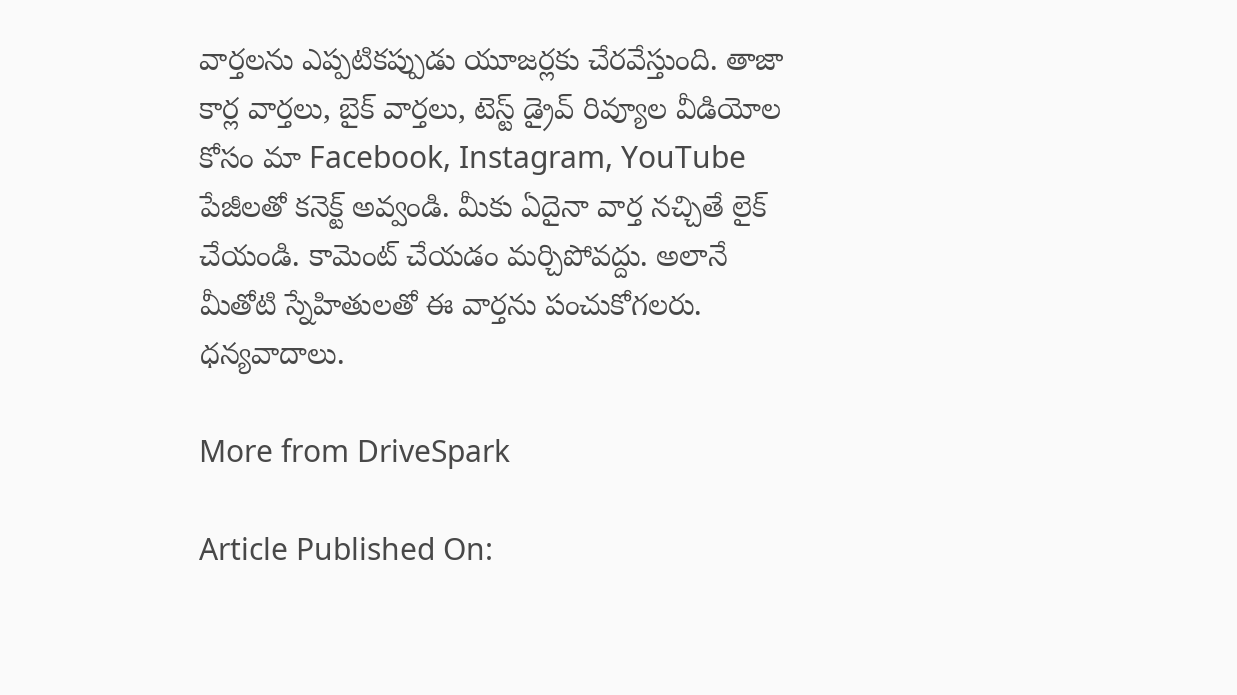వార్తలను ఎప్పటికప్పుడు యూజర్లకు చేరవేస్తుంది. తాజా కార్ల వార్తలు, బైక్ వార్తలు, టెస్ట్ డ్రైవ్ రివ్యూల వీడియోల కోసం మా Facebook, Instagram, YouTube పేజీలతో కనెక్ట్ అవ్వండి. మీకు ఏదైనా వార్త నచ్చితే లైక్ చేయండి. కామెంట్ చేయడం మర్చిపోవద్దు. అలానే మీతోటి స్నేహితులతో ఈ వార్తను పంచుకోగలరు. ధన్యవాదాలు.

More from DriveSpark

Article Published On: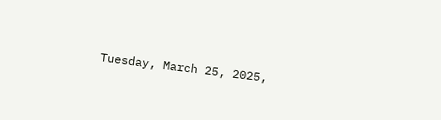Tuesday, March 25, 2025,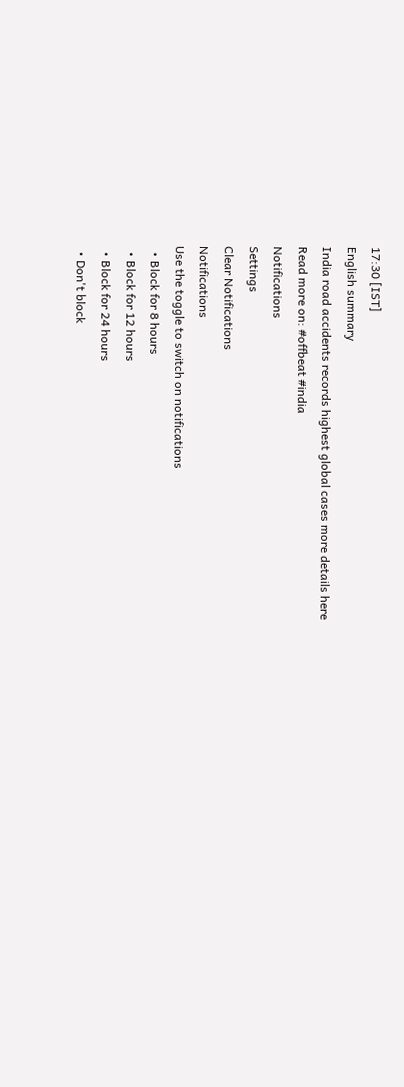17:30 [IST]
English summary
India road accidents records highest global cases more details here
Read more on: #offbeat #india
Notifications
Settings
Clear Notifications
Notifications
Use the toggle to switch on notifications
  • Block for 8 hours
  • Block for 12 hours
  • Block for 24 hours
  • Don't block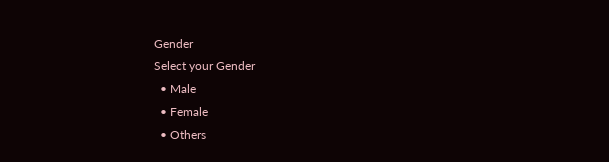Gender
Select your Gender
  • Male
  • Female
  • Others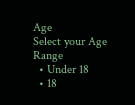Age
Select your Age Range
  • Under 18
  • 18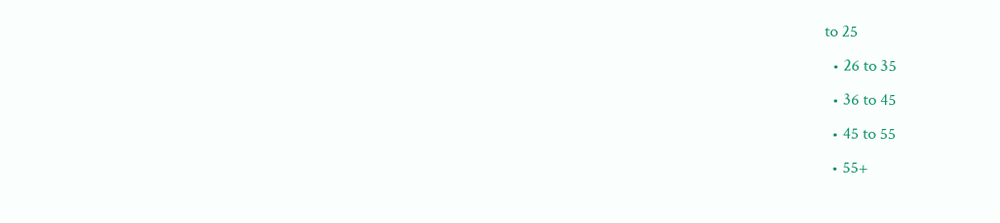to 25
  • 26 to 35
  • 36 to 45
  • 45 to 55
  • 55+